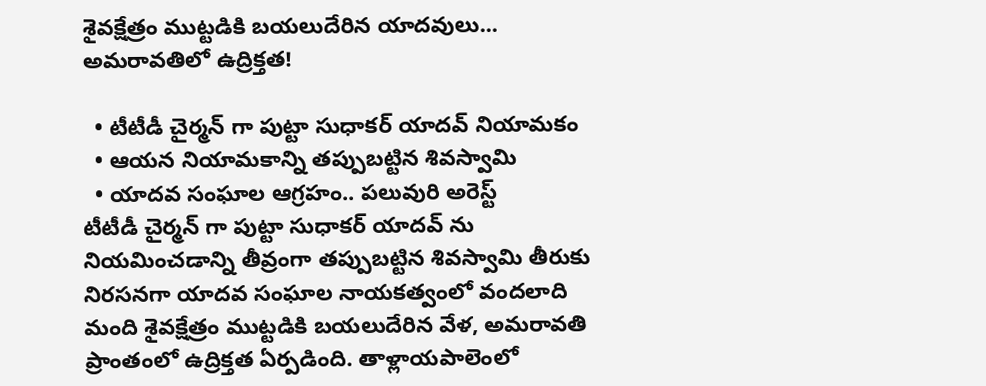శైవక్షేత్రం ముట్టడికి బయలుదేరిన యాదవులు... అమరావతిలో ఉద్రిక్తత!

  • టీటీడీ చైర్మన్ గా పుట్టా సుధాకర్ యాదవ్ నియామకం
  • ఆయన నియామకాన్ని తప్పుబట్టిన శివస్వామి
  • యాదవ సంఘాల ఆగ్రహం.. పలువురి అరెస్ట్
టీటీడీ చైర్మన్ గా పుట్టా సుధాకర్ యాదవ్ ను నియమించడాన్ని తీవ్రంగా తప్పుబట్టిన శివస్వామి తీరుకు నిరసనగా యాదవ సంఘాల నాయకత్వంలో వందలాది మంది శైవక్షేత్రం ముట్టడికి బయలుదేరిన వేళ, అమరావతి ప్రాంతంలో ఉద్రిక్తత ఏర్పడింది. తాళ్లాయపాలెంలో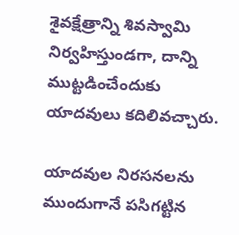శైవక్షేత్రాన్ని శివస్వామి నిర్వహిస్తుండగా, దాన్ని ముట్టడించేందుకు యాదవులు కదిలివచ్చారు.

యాదవుల నిరసనలను ముందుగానే పసిగట్టిన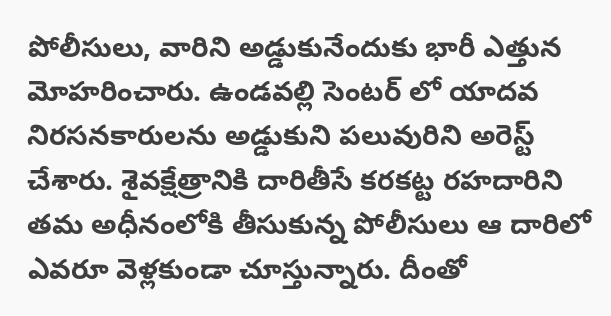పోలీసులు, వారిని అడ్డుకునేందుకు భారీ ఎత్తున మోహరించారు. ఉండవల్లి సెంటర్ లో యాదవ నిరసనకారులను అడ్డుకుని పలువురిని అరెస్ట్ చేశారు. శైవక్షేత్రానికి దారితీసే కరకట్ట రహదారిని తమ అధీనంలోకి తీసుకున్న పోలీసులు ఆ దారిలో ఎవరూ వెళ్లకుండా చూస్తున్నారు. దీంతో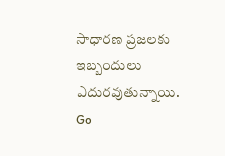సాధారణ ప్రజలకు ఇబ్బందులు ఎదురవుతున్నాయి.
Go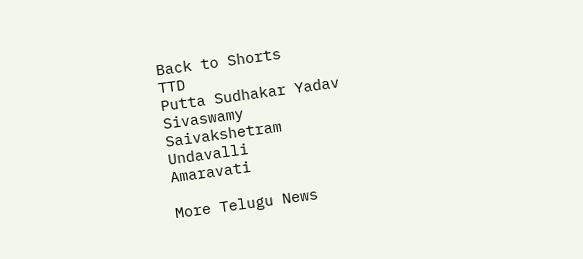Back to Shorts
TTD
Putta Sudhakar Yadav
Sivaswamy
Saivakshetram
Undavalli
Amaravati

More Telugu News